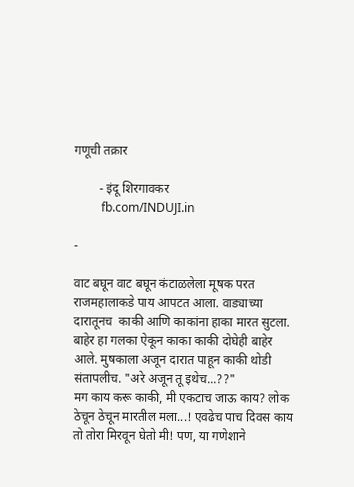गणूची तक्रार

        - इंदू शिरगावकर
         fb.com/INDUJI.in

-

वाट बघून वाट बघून कंटाळलेला मूषक परत राजमहालाकडे पाय आपटत आला. वाड्याच्या दारातूनच  काकी आणि काकांना हाका मारत सुटला. बाहेर हा गलका ऐकून काका काकी दोघेही बाहेर आले. मुषकाला अजून दारात पाहून काकी थोडी संतापलीच. "अरे अजून तू इथेच...??"
मग काय करू काकी, मी एकटाच जाऊ काय? लोक ठेचून ठेचून मारतील मला...! एवढेच पाच दिवस काय तो तोरा मिरवून घेतो मी! पण, या गणेशाने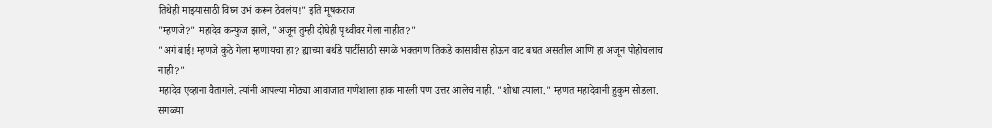तिथेही माझ्यासाठी विघ्न उभं करून ठेवलंय!" इति मूषकराज
"म्हणजे?" महादेव कन्फुज झाले, "अजून तुम्ही दोघेही पृथ्वीवर गेला नाहीत?"
"अगं बाई! म्हणजे कुठे गेला म्हणायचा हा? ह्याच्या बर्थडे पार्टीसाठी सगळे भक्तगण तिकडे कासावीस होऊन वाट बघत असतील आणि हा अजून पोहोचलाच नाही?"
महादेव एव्हाना वैतागले. त्यांनी आपल्या मोठ्या आवाजात गणेशाला हाक मारली पण उत्तर आलेच नाही. "शोधा त्याला." म्हणत महादेवानी हुकुम सोडला.
सगळ्या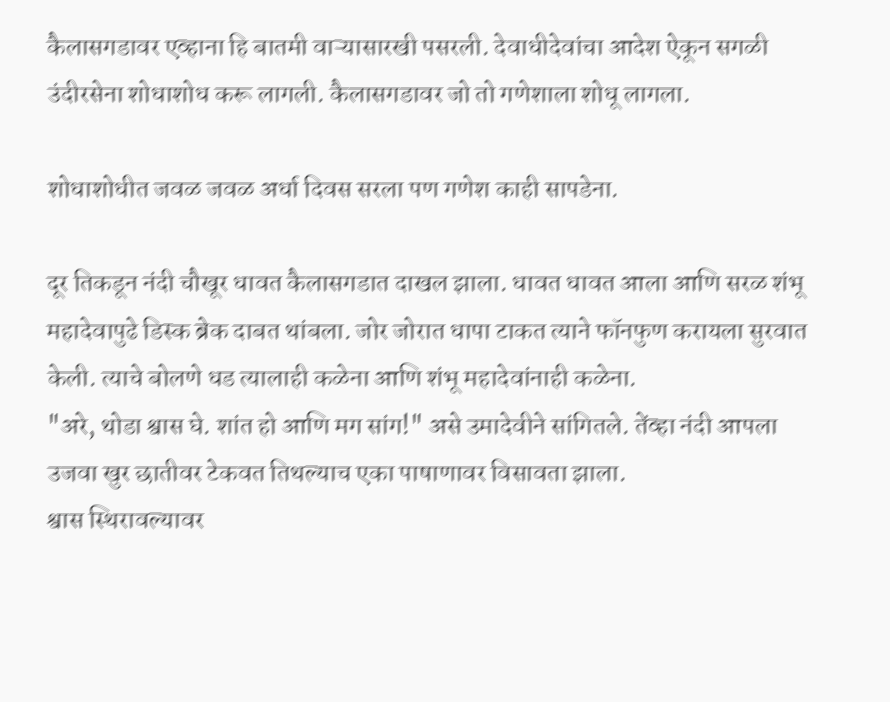कैलासगडावर एव्हाना हि बातमी वाऱ्यासारखी पसरली. देवाधीदेवांचा आदेश ऐकून सगळी उंदीरसेना शोधाशोध करू लागली. कैलासगडावर जो तो गणेशाला शोधू लागला.

शोधाशोधीत जवळ जवळ अर्धा दिवस सरला पण गणेश काही सापडेना.

दूर तिकडून नंदी चौखूर धावत कैलासगडात दाखल झाला. धावत धावत आला आणि सरळ शंभू महादेवापुढे डिस्क ब्रेक दाबत थांबला. जोर जोरात धापा टाकत त्याने फॉनफुण करायला सुरवात केली. त्याचे बोलणे धड त्यालाही कळेना आणि शंभू महादेवांनाही कळेना.
"अरे, थोडा श्वास घे. शांत हो आणि मग सांग!" असे उमादेवीने सांगितले. तेंव्हा नंदी आपला उजवा खुर छातीवर टेकवत तिथल्याच एका पाषाणावर विसावता झाला.
श्वास स्थिरावल्यावर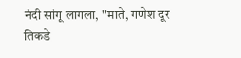नंदी सांगू लागला, "माते, गणेश दूर तिकडे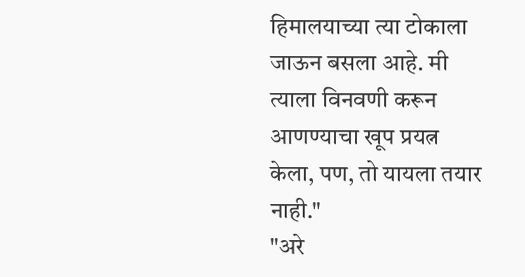हिमालयाच्या त्या टोकाला जाऊन बसला आहे. मी त्याला विनवणी करून आणण्याचा खूप प्रयत्न केला, पण, तो यायला तयार नाही."
"अरे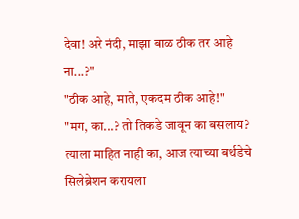देवा! अरे नंदी, माझा बाळ ठीक तर आहे ना...?"
"ठीक आहे, माते, एकदम ठीक आहे!"
"मग, का...? तो तिकडे जावून का बसलाय? त्याला माहित नाही का, आज त्याच्या बर्थडेचे सिलेब्रेशन करायला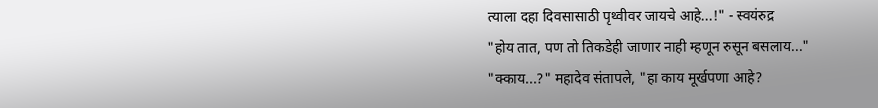त्याला दहा दिवसासाठी पृथ्वीवर जायचे आहे...!" - स्वयंरुद्र
"होय तात, पण तो तिकडेही जाणार नाही म्हणून रुसून बसलाय..."
"क्काय...?" महादेव संतापले, "हा काय मूर्खपणा आहे?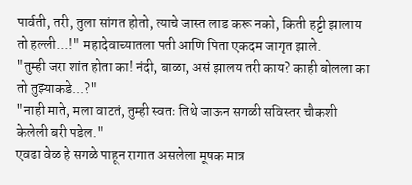पार्वती, तरी, तुला सांगत होतो, त्याचे जास्त लाड करू नको, किती हट्टी झालाय तो हल्ली...!" महादेवाच्यातला पती आणि पिता एकदम जागृत झाले.
"तुम्ही जरा शांत होता का! नंदी, बाळा, असं झालय तरी काय? काही बोलला का तो तुझ्याकडे...?"
"नाही माते, मला वाटतं, तुम्ही स्वतः तिथे जाऊन सगळी सविस्तर चौकशी केलेली बरी पडेल."
एवढा वेळ हे सगळे पाहून रागात असलेला मूषक मात्र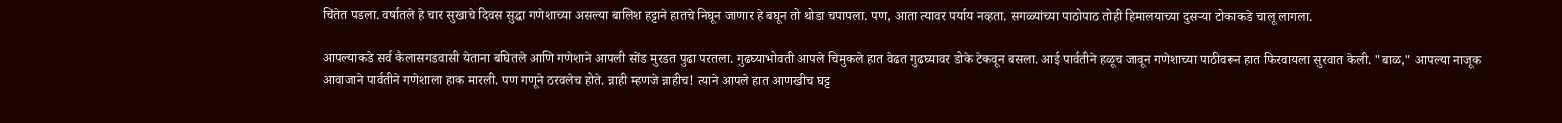चिंतेत पडला. वर्षातले हे चार सुखाचे दिवस सुद्धा गणेशाच्या असल्या बालिश हट्टाने हातचे निघून जाणार हे बघून तो थोडा चपापला. पण, आता त्यावर पर्याय नव्हता. सगळ्यांच्या पाठोपाठ तोही हिमालयाच्या दुसऱ्या टोकाकडे चालू लागला.

आपल्याकडे सर्व कैलासगडवासी येताना बघितले आणि गणेशाने आपली सोंड मुरडत पुढा परतला. गुढघ्याभोवती आपले चिमुकले हात वेढत गुढघ्यावर डोके टेकवून बसला. आई पार्वतीने हळूच जावून गणेशाच्या पाठीवरून हात फिरवायला सुरवात केली. "बाळ," आपल्या नाजूक आवाजाने पार्वतीने गणेशाला हाक मारली. पण गणूने ठरवलेच होते. न्नाही म्हणजे न्नाहीच! त्याने आपले हात आणखीच घट्ट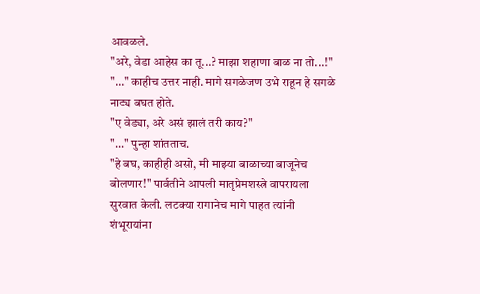आवळले.
"अरे, वेडा आहेस का तू...? माझा शहाणा बाळ ना तो...!"
"..." काहीच उत्तर नाही. मागे सगळेजण उभे राहून हे सगळे नाट्य बघत होते.
"ए वेड्या, अरे असं झालं तरी काय?"
"..." पुन्हा शांतताच.
"हे बघ, काहीही असो, मी माझ्या बाळाच्या बाजूनेच बोलणार!" पार्वतीने आपली मातृप्रेमशस्त्रे वापरायला सुरवात केली. लटक्या रागानेच मागे पाहत त्यांनी शंभूरायांना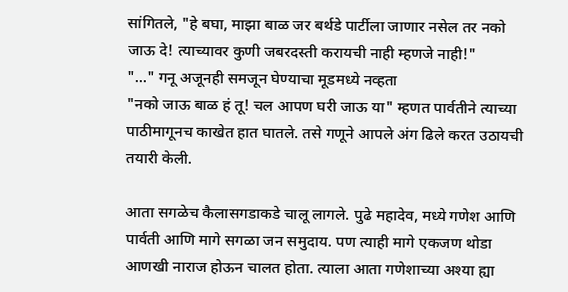सांगितले, "हे बघा, माझा बाळ जर बर्थडे पार्टीला जाणार नसेल तर नको जाऊ दे! त्याच्यावर कुणी जबरदस्ती करायची नाही म्हणजे नाही!"
"..." गनू अजूनही समजून घेण्याचा मूडमध्ये नव्हता
"नको जाऊ बाळ हं तू! चल आपण घरी जाऊ या" म्हणत पार्वतीने त्याच्या पाठीमागूनच काखेत हात घातले. तसे गणूने आपले अंग ढिले करत उठायची तयारी केली.

आता सगळेच कैलासगडाकडे चालू लागले. पुढे महादेव, मध्ये गणेश आणि पार्वती आणि मागे सगळा जन समुदाय. पण त्याही मागे एकजण थोडा आणखी नाराज होऊन चालत होता. त्याला आता गणेशाच्या अश्या ह्या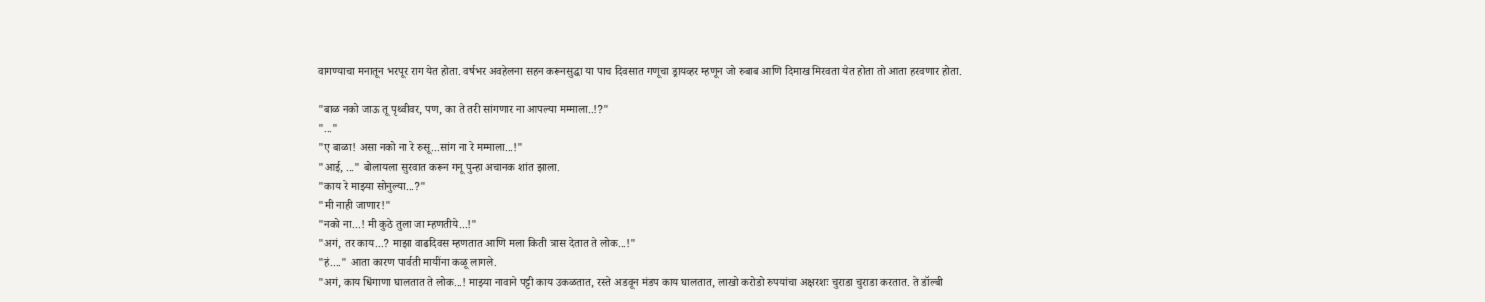वागण्याचा मनातून भरपूर राग येत होता. वर्षभर अवहेलना सहन करूनसुद्धा या पाच दिवसात गणूचा ड्रायव्हर म्हणून जो रुबाब आणि दिमाख मिरवता येत होता तो आता हरवणार होता.

"बाळ नको जाऊ तू पृथ्वीवर, पण, का ते तरी सांगणार ना आपल्या मम्माला..!?"
"..."
"ए बाळा! असा नको ना रे रुसू...सांग ना रे मम्माला...!"
"आई, ..." बोलायला सुरवात करून गनू पुन्हा अचानक शांत झाला.
"काय रे माझ्या सोनुल्या...?"
"मी नाही जाणार!"
"नको ना...! मी कुठे तुला जा म्हणतीये...!"
"अगं, तर काय...? माझा वाढदिवस म्हणतात आणि मला किती त्रास देतात ते लोक...!"
"हं...." आता कारण पार्वती मायींना कळू लागले.
"अगं, काय धिंगाणा घालतात ते लोक...! माझ्या नावाने पट्टी काय उकळतात, रस्ते अडवून मंडप काय घालतात, लाखो करोडो रुपयांचा अक्षरशः चुराडा चुराडा करतात. ते डॉल्बी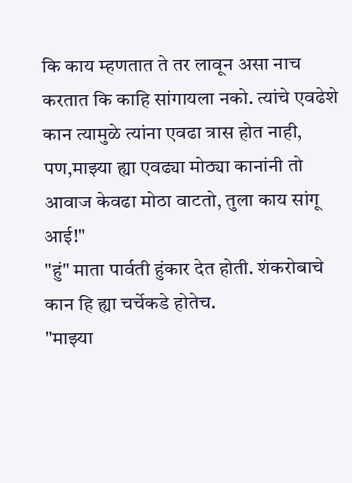कि काय म्हणतात ते तर लावून असा नाच करतात कि काहि सांगायला नको. त्यांचे एवढेशे कान त्यामुळे त्यांना एवढा त्रास होत नाही, पण,माझ्या ह्या एवढ्या मोठ्या कानांनी तो आवाज केवढा मोठा वाटतो, तुला काय सांगू आई!"
"हुं" माता पार्वती हुंकार देत होती. शंकरोबाचे कान हि ह्या चर्चेकडे होतेच.
"माझ्या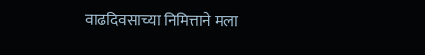वाढदिवसाच्या निमित्ताने मला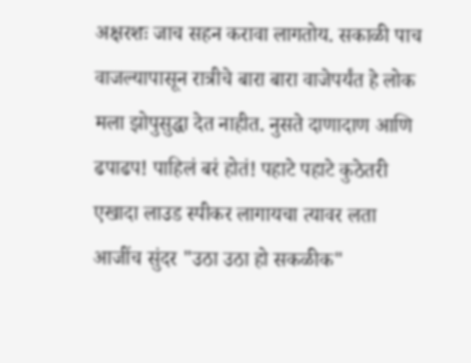अक्षरशः जाच सहन करावा लागतोय. सकाळी पाच वाजल्यापासून रात्रीचे बारा बारा वाजेपर्यंत हे लोक मला झोपुसुद्धा देत नाहीत. नुसते दाणादाण आणि ढपाढप! पाहिलं बरं होतं! पहाटे पहाटे कुठेतरी एखादा लाउड स्पीकर लागायचा त्यावर लता आजींच सुंदर "उठा उठा हो सकळीक"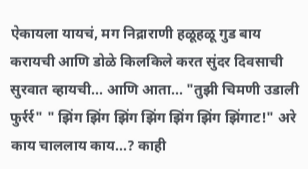ऐकायला यायचं, मग निद्राराणी हळूहळू गुड बाय करायची आणि डोळे किलकिले करत सुंदर दिवसाची सुरवात व्हायची... आणि आता... "तुझी चिमणी उडाली फुर्रर्र" " झिंग झिंग झिंग झिंग झिंग झिंग झिंगाट!" अरे काय चाललाय काय...? काही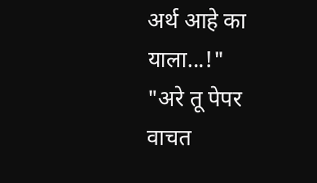अर्थ आहे का याला...!"
"अरे तू पेपर वाचत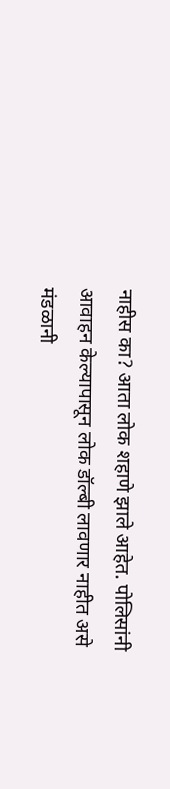नाहीस का? आता लोक शहाणे झाले आहेत. पोलिसांनी आवाहन केल्यापासून लोक डॉल्बी लावणार नाहीत असे मंडळानी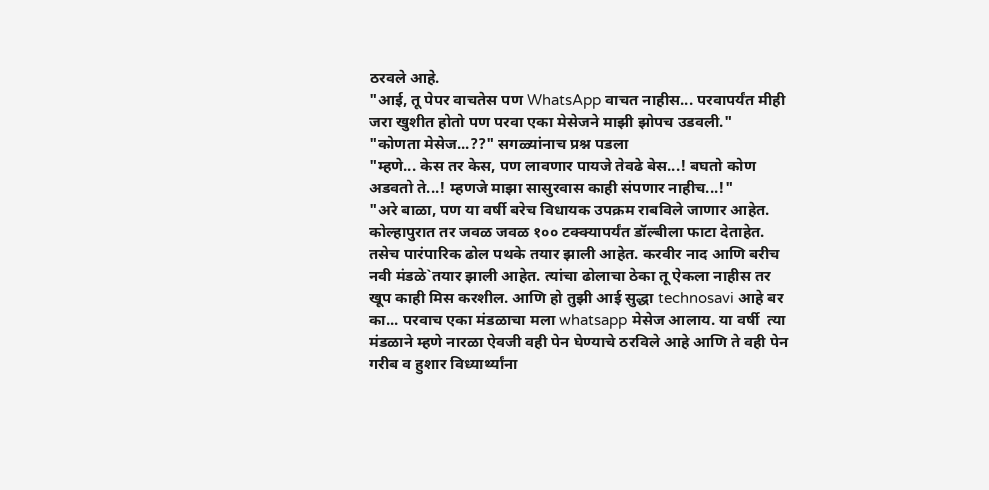ठरवले आहे.
"आई, तू पेपर वाचतेस पण WhatsApp वाचत नाहीस... परवापर्यंत मीही जरा खुशीत होतो पण परवा एका मेसेजने माझी झोपच उडवली."
"कोणता मेसेज...??" सगळ्यांनाच प्रश्न पडला
"म्हणे... केस तर केस, पण लावणार पायजे तेवढे बेस...! बघतो कोण अडवतो ते...! म्हणजे माझा सासुरवास काही संपणार नाहीच...!"
"अरे बाळा, पण या वर्षी बरेच विधायक उपक्रम राबविले जाणार आहेत. कोल्हापुरात तर जवळ जवळ १०० टक्क्यापर्यंत डॉल्बीला फाटा देताहेत. तसेच पारंपारिक ढोल पथके तयार झाली आहेत. करवीर नाद आणि बरीच नवी मंडळे`तयार झाली आहेत. त्यांचा ढोलाचा ठेका तू ऐकला नाहीस तर खूप काही मिस करशील. आणि हो तुझी आई सुद्धा technosavi आहे बर का... परवाच एका मंडळाचा मला whatsapp मेसेज आलाय. या वर्षी  त्या मंडळाने म्हणे नारळा ऐवजी वही पेन घेण्याचे ठरविले आहे आणि ते वही पेन गरीब व हुशार विध्यार्थ्यांना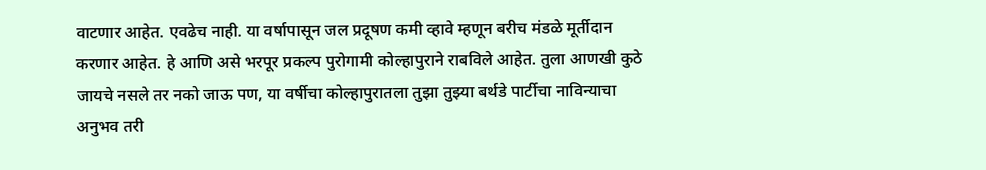वाटणार आहेत. एवढेच नाही. या वर्षापासून जल प्रदूषण कमी व्हावे म्हणून बरीच मंडळे मूर्तीदान करणार आहेत. हे आणि असे भरपूर प्रकल्प पुरोगामी कोल्हापुराने राबविले आहेत. तुला आणखी कुठे जायचे नसले तर नको जाऊ पण, या वर्षीचा कोल्हापुरातला तुझा तुझ्या बर्थडे पार्टीचा नाविन्याचा अनुभव तरी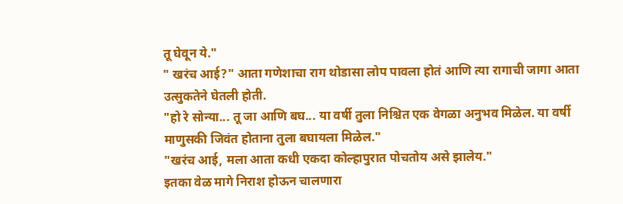तू घेवून ये."
" खरंच आई?" आता गणेशाचा राग थोडासा लोप पावला होतं आणि त्या रागाची जागा आता उत्सुकतेने घेतली होती.
"हो रे सोन्या... तू जा आणि बघ... या वर्षी तुला निश्चित एक वेगळा अनुभव मिळेल. या वर्षी माणुसकी जिवंत होताना तुला बघायला मिळेल."
"खरंच आई, मला आता कधी एकदा कोल्हापुरात पोचतोय असे झालेय."
इतका वेळ मागे निराश होऊन चालणारा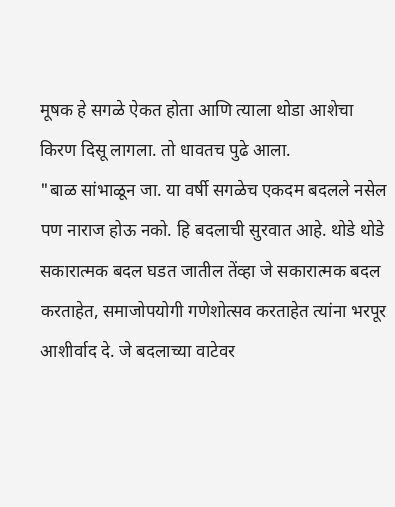मूषक हे सगळे ऐकत होता आणि त्याला थोडा आशेचा किरण दिसू लागला. तो धावतच पुढे आला.
"बाळ सांभाळून जा. या वर्षी सगळेच एकदम बदलले नसेल पण नाराज होऊ नको. हि बदलाची सुरवात आहे. थोडे थोडे सकारात्मक बदल घडत जातील तेंव्हा जे सकारात्मक बदल करताहेत, समाजोपयोगी गणेशोत्सव करताहेत त्यांना भरपूर आशीर्वाद दे. जे बदलाच्या वाटेवर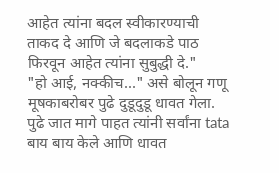आहेत त्यांना बदल स्वीकारण्याची ताकद दे आणि जे बदलाकडे पाठ फिरवून आहेत त्यांना सुबुद्धी दे."
"हो आई, नक्कीच..." असे बोलून गणू मूषकाबरोबर पुढे दुडूदुडू धावत गेला. पुढे जात मागे पाहत त्यांनी सर्वांना tata बाय बाय केले आणि धावत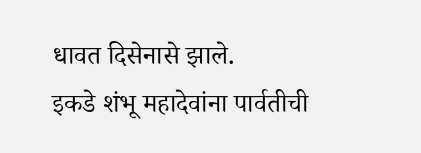धावत दिसेनासे झाले.
इकडे शंभू महादेवांना पार्वतीची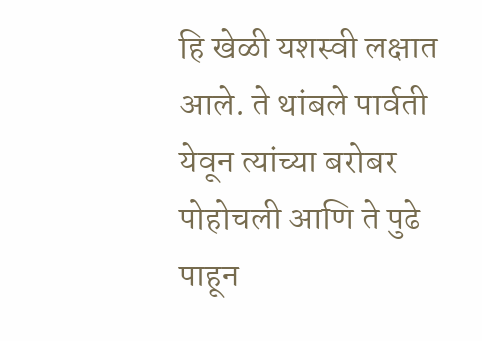हि खेळी यशस्वी लक्षात आले. ते थांबले पार्वती येवून त्यांच्या बरोबर पोहोचली आणि ते पुढे पाहून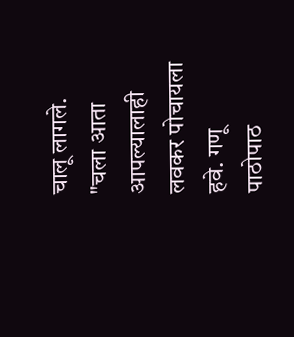चालू लागले.
"चला आता आपल्यालाही लवकर पोचायला हवे. गणू पाठोपाठ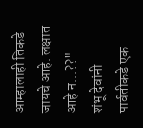आम्हालाही तिकडे जायचे आहे. लक्षात आहे न...??"
शंभू देवांनी पार्वतीकडे एक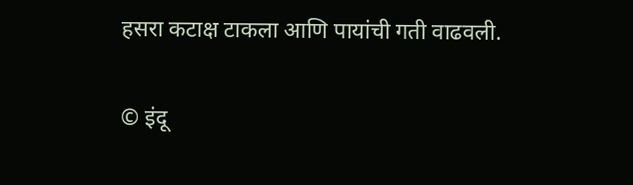हसरा कटाक्ष टाकला आणि पायांची गती वाढवली.

© इंदू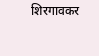शिरगावकर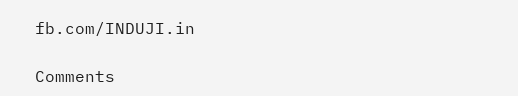fb.com/INDUJI.in

Comments